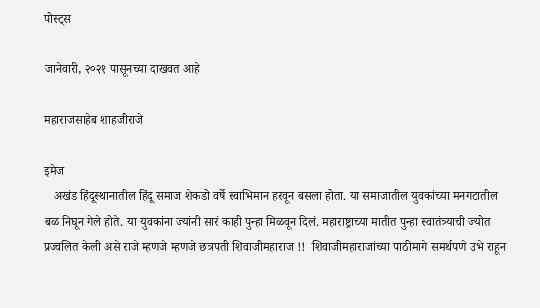पोस्ट्स

जानेवारी, २०२१ पासूनच्या दाखवत आहे

महाराजसाहेब शाहजीराजे

इमेज
   अखंड हिंदूस्थानातील हिंदू समाज शेकडो वर्षे स्वाभिमान हरवून बसला होता. या समाजातील युवकांच्या मनगटातील बळ निघून गेले होते. या युवकांना ज्यांनी सारं काही पुन्हा मिळवून दिलं. महाराष्ट्राच्या मातीत पुन्हा स्वातंत्र्याची ज्योत प्रज्वलित केली असे राजे म्हणजे म्हणजे छत्रपती शिवाजीमहाराज !!  शिवाजीमहाराजांच्या पाठीमागे समर्थपणे उभे राहून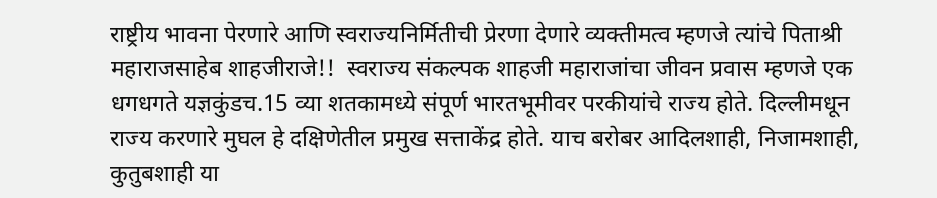राष्ट्रीय भावना पेरणारे आणि स्वराज्यनिर्मितीची प्रेरणा देणारे व्यक्तीमत्व म्हणजे त्यांचे पिताश्री महाराजसाहेब शाहजीराजे!!  स्वराज्य संकल्पक शाहजी महाराजांचा जीवन प्रवास म्हणजे एक धगधगते यज्ञकुंडच.15 व्या शतकामध्ये संपूर्ण भारतभूमीवर परकीयांचे राज्य होते. दिल्लीमधून राज्य करणारे मुघल हे दक्षिणेतील प्रमुख सत्ताकेंद्र होते. याच बरोबर आदिलशाही, निजामशाही, कुतुबशाही या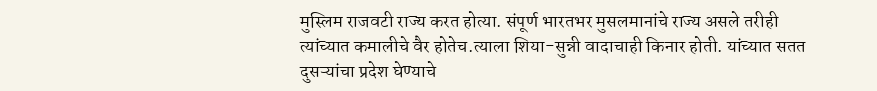मुस्लिम राजवटी राज्य करत होत्या. संपूर्ण भारतभर मुसलमानांचे राज्य असले तरीही त्यांच्यात कमालीचे वैर होतेच.त्याला शिया-सुन्नी वादाचाही किनार होती. यांच्यात सतत दुसऱ्यांचा प्रदेश घेण्याचे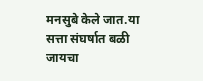मनसुबे केले जात.या सत्ता संघर्षात बळी जायचा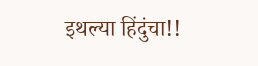इथल्या हिंदुंचा!!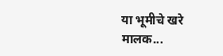या भूमीचे खरे मालक...